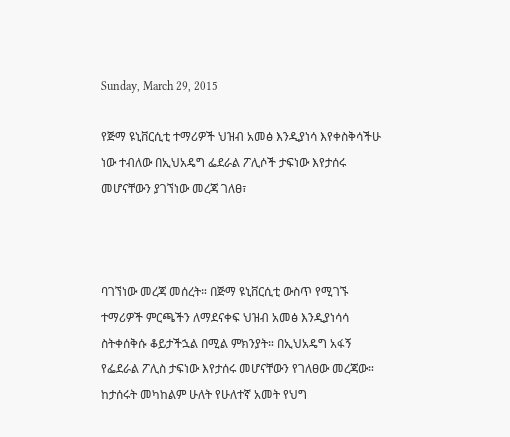Sunday, March 29, 2015

የጅማ ዩኒቨርሲቲ ተማሪዎች ህዝብ አመፅ እንዲያነሳ እየቀስቅሳችሁ ነው ተብለው በኢህአዴግ ፌደራል ፖሊሶች ታፍነው እየታሰሩ መሆናቸውን ያገኘነው መረጃ ገለፀ፣



ባገኘነው መረጃ መሰረት። በጅማ ዩኒቨርሲቲ ውስጥ የሚገኙ ተማሪዎች ምርጫችን ለማደናቀፍ ህዝብ አመፅ እንዲያነሳሳ ስትቀሰቅሱ ቆይታችኋል በሚል ምክንያት። በኢህአዴግ አፋኝ የፌደራል ፖሊስ ታፍነው እየታሰሩ መሆናቸውን የገለፀው መረጃው። ከታሰሩት መካከልም ሁለት የሁለተኛ አመት የህግ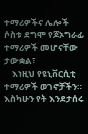ተማሪዎችና ሌሎች ሶስቱ ደግሞ የጆኦግራፊ ተማሪዎች መሆናቸው ታውቋል፣
    እነዚህ የዩኒቨርሲቲ ተማሪዎች ወገኖቻችን።  እስካሁን የት እንደታሰሩ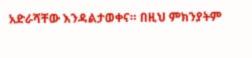አድራሻቸው እንዳልታወቀና። በዚህ ምክንያትም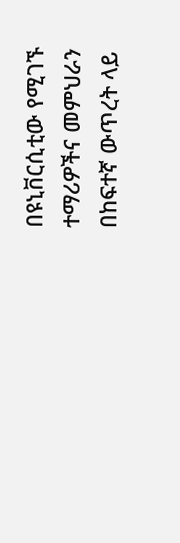በዩኒቨርሲቲው የሚገኙ ተማሪዎችና መምህራን በከፍተኛ ውጥረት ላይ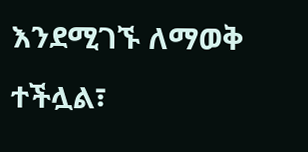እንደሚገኙ ለማወቅ ተችሏል፣